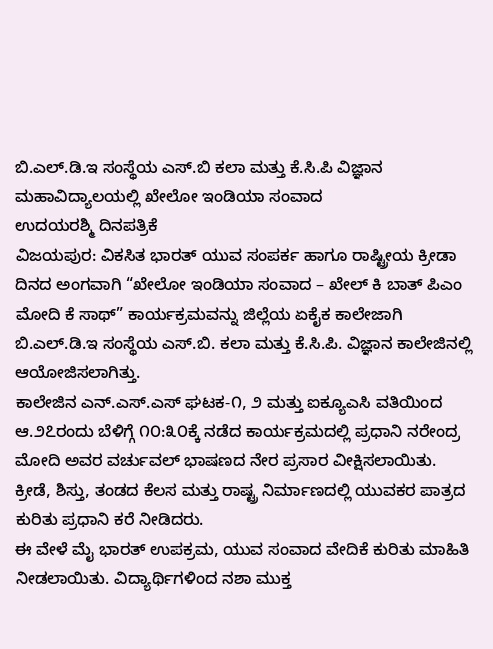ಬಿ.ಎಲ್.ಡಿ.ಇ ಸಂಸ್ಥೆಯ ಎಸ್.ಬಿ ಕಲಾ ಮತ್ತು ಕೆ.ಸಿ.ಪಿ ವಿಜ್ಞಾನ ಮಹಾವಿದ್ಯಾಲಯಲ್ಲಿ ಖೇಲೋ ಇಂಡಿಯಾ ಸಂವಾದ
ಉದಯರಶ್ಮಿ ದಿನಪತ್ರಿಕೆ
ವಿಜಯಪುರ: ವಿಕಸಿತ ಭಾರತ್ ಯುವ ಸಂಪರ್ಕ ಹಾಗೂ ರಾಷ್ಟ್ರೀಯ ಕ್ರೀಡಾ ದಿನದ ಅಂಗವಾಗಿ “ಖೇಲೋ ಇಂಡಿಯಾ ಸಂವಾದ – ಖೇಲ್ ಕಿ ಬಾತ್ ಪಿಎಂ ಮೋದಿ ಕೆ ಸಾಥ್” ಕಾರ್ಯಕ್ರಮವನ್ನು ಜಿಲ್ಲೆಯ ಏಕೈಕ ಕಾಲೇಜಾಗಿ ಬಿ.ಎಲ್.ಡಿ.ಇ ಸಂಸ್ಥೆಯ ಎಸ್.ಬಿ. ಕಲಾ ಮತ್ತು ಕೆ.ಸಿ.ಪಿ. ವಿಜ್ಞಾನ ಕಾಲೇಜಿನಲ್ಲಿ ಆಯೋಜಿಸಲಾಗಿತ್ತು.
ಕಾಲೇಜಿನ ಎನ್.ಎಸ್.ಎಸ್ ಘಟಕ-೧, ೨ ಮತ್ತು ಐಕ್ಯೂಎಸಿ ವತಿಯಿಂದ ಆ.೨೭ರಂದು ಬೆಳಿಗ್ಗೆ ೧೦:೩೦ಕ್ಕೆ ನಡೆದ ಕಾರ್ಯಕ್ರಮದಲ್ಲಿ ಪ್ರಧಾನಿ ನರೇಂದ್ರ ಮೋದಿ ಅವರ ವರ್ಚುವಲ್ ಭಾಷಣದ ನೇರ ಪ್ರಸಾರ ವೀಕ್ಷಿಸಲಾಯಿತು. ಕ್ರೀಡೆ, ಶಿಸ್ತು, ತಂಡದ ಕೆಲಸ ಮತ್ತು ರಾಷ್ಟ್ರ ನಿರ್ಮಾಣದಲ್ಲಿ ಯುವಕರ ಪಾತ್ರದ ಕುರಿತು ಪ್ರಧಾನಿ ಕರೆ ನೀಡಿದರು.
ಈ ವೇಳೆ ಮೈ ಭಾರತ್ ಉಪಕ್ರಮ, ಯುವ ಸಂವಾದ ವೇದಿಕೆ ಕುರಿತು ಮಾಹಿತಿ ನೀಡಲಾಯಿತು. ವಿದ್ಯಾರ್ಥಿಗಳಿಂದ ನಶಾ ಮುಕ್ತ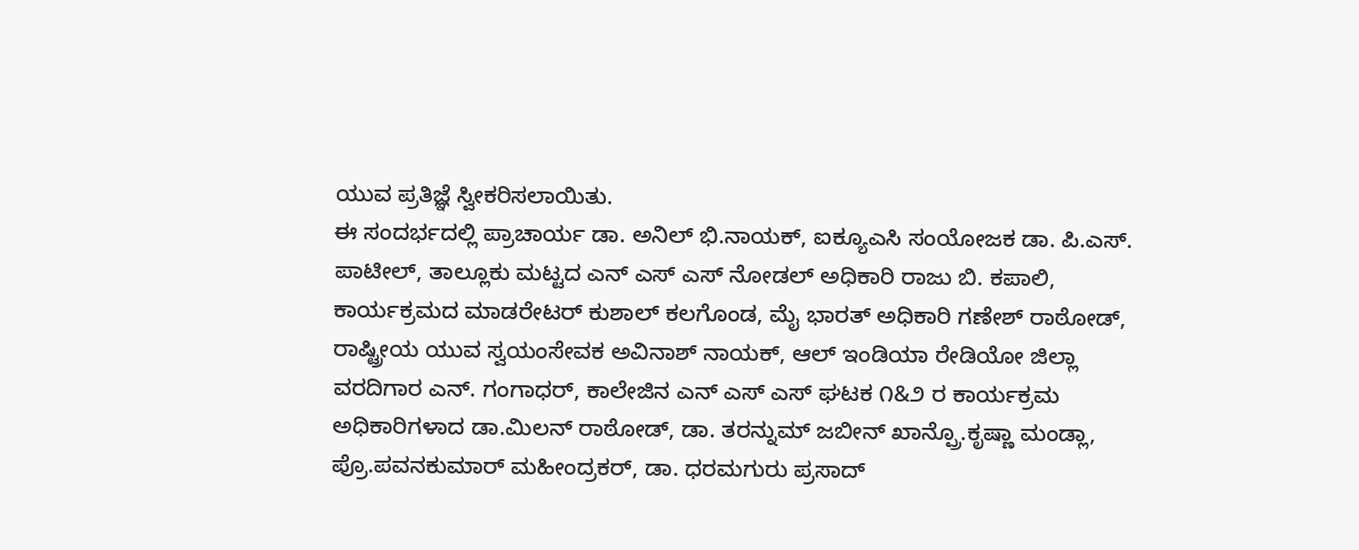ಯುವ ಪ್ರತಿಜ್ಞೆ ಸ್ವೀಕರಿಸಲಾಯಿತು.
ಈ ಸಂದರ್ಭದಲ್ಲಿ ಪ್ರಾಚಾರ್ಯ ಡಾ. ಅನಿಲ್ ಭಿ.ನಾಯಕ್, ಐಕ್ಯೂಎಸಿ ಸಂಯೋಜಕ ಡಾ. ಪಿ.ಎಸ್. ಪಾಟೀಲ್, ತಾಲ್ಲೂಕು ಮಟ್ಟದ ಎನ್ ಎಸ್ ಎಸ್ ನೋಡಲ್ ಅಧಿಕಾರಿ ರಾಜು ಬಿ. ಕಪಾಲಿ, ಕಾರ್ಯಕ್ರಮದ ಮಾಡರೇಟರ್ ಕುಶಾಲ್ ಕಲಗೊಂಡ, ಮೈ ಭಾರತ್ ಅಧಿಕಾರಿ ಗಣೇಶ್ ರಾಠೋಡ್, ರಾಷ್ಟ್ರೀಯ ಯುವ ಸ್ವಯಂಸೇವಕ ಅವಿನಾಶ್ ನಾಯಕ್, ಆಲ್ ಇಂಡಿಯಾ ರೇಡಿಯೋ ಜಿಲ್ಲಾ ವರದಿಗಾರ ಎನ್. ಗಂಗಾಧರ್, ಕಾಲೇಜಿನ ಎನ್ ಎಸ್ ಎಸ್ ಘಟಕ ೧&೨ ರ ಕಾರ್ಯಕ್ರಮ ಅಧಿಕಾರಿಗಳಾದ ಡಾ.ಮಿಲನ್ ರಾಠೋಡ್, ಡಾ. ತರನ್ನುಮ್ ಜಬೀನ್ ಖಾನ್ಪ್ರೊ.ಕೃಷ್ಣಾ ಮಂಡ್ಲಾ, ಪ್ರೊ.ಪವನಕುಮಾರ್ ಮಹೀಂದ್ರಕರ್, ಡಾ. ಧರಮಗುರು ಪ್ರಸಾದ್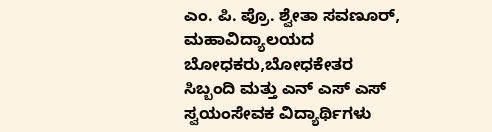ಎಂ. ಪಿ. ಪ್ರೊ. ಶ್ವೇತಾ ಸವಣೂರ್, ಮಹಾವಿದ್ಯಾಲಯದ ಬೋಧಕರು,ಬೋಧಕೇತರ ಸಿಬ್ಬಂದಿ ಮತ್ತು ಎನ್ ಎಸ್ ಎಸ್ ಸ್ವಯಂಸೇವಕ ವಿದ್ಯಾರ್ಥಿಗಳು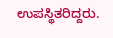ಉಪಸ್ಥಿತರಿದ್ದರು.